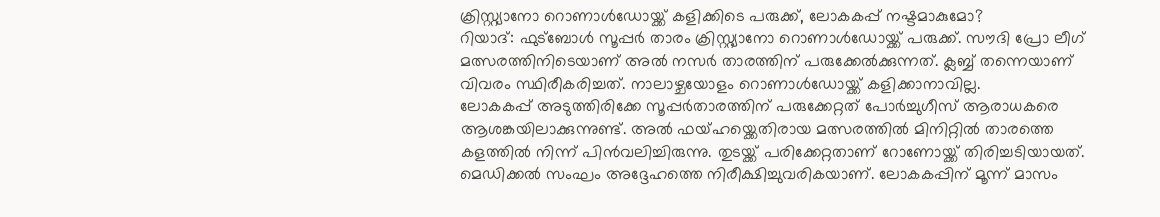ക്രിസ്റ്റ്യാനോ റൊണാൾഡോയ്ക്ക് കളിക്കിടെ പരുക്ക്, ലോകകപ്പ് നഷ്ടമാകുമോ?
റിയാദ്: ഫുട്ബോൾ സൂപ്പർ താരം ക്രിസ്റ്റ്യാനോ റൊണാൾഡോയ്ക്ക് പരുക്ക്. സൗദി പ്രോ ലീഗ് മത്സരത്തിനിടെയാണ് അൽ നസർ താരത്തിന് പരുക്കേൽക്കുന്നത്. ക്ലബ്ബ് തന്നെയാണ് വിവരം സ്ഥിരീകരിച്ചത്. നാലാഴ്ചയോളം റൊണാൾഡോയ്ക്ക് കളിക്കാനാവില്ല.
ലോകകപ്പ് അടുത്തിരിക്കേ സൂപ്പർതാരത്തിന് പരുക്കേറ്റത് പോർച്ചുഗീസ് ആരാധകരെ ആശങ്കയിലാക്കുന്നുണ്ട്. അൽ ഫയ്ഹയ്ക്കെതിരായ മത്സരത്തിൽ മിനിറ്റിൽ താരത്തെ കളത്തിൽ നിന്ന് പിൻവലിച്ചിരുന്നു. തുടയ്ക്ക് പരിക്കേറ്റതാണ് റോണോയ്ക്ക് തിരിച്ചടിയായത്. മെഡിക്കൽ സംഘം അദ്ദേഹത്തെ നിരീക്ഷിച്ചുവരികയാണ്. ലോകകപ്പിന് മൂന്ന് മാസം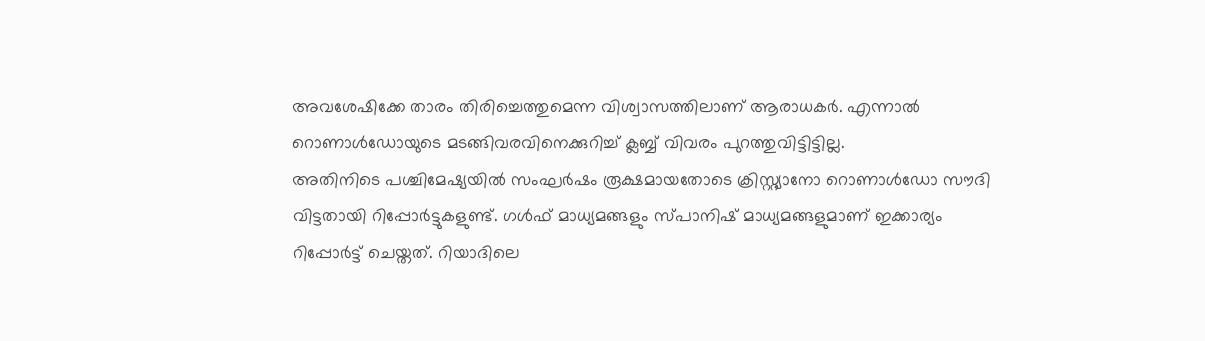അവശേഷിക്കേ താരം തിരിച്ചെത്തുമെന്ന വിശ്വാസത്തിലാണ് ആരാധകർ. എന്നാൽ റൊണാൾഡോയുടെ മടങ്ങിവരവിനെക്കുറിച്ച് ക്ലബ്ബ് വിവരം പുറത്തുവിട്ടിട്ടില്ല.
അതിനിടെ പശ്ചിമേഷ്യയിൽ സംഘർഷം രൂക്ഷമായതോടെ ക്രിസ്റ്റ്യാനോ റൊണാൾഡോ സൗദി വിട്ടതായി റിപ്പോർട്ടുകളുണ്ട്. ഗൾഫ് മാധ്യമങ്ങളും സ്പാനിഷ് മാധ്യമങ്ങളുമാണ് ഇക്കാര്യം റിപ്പോർട്ട് ചെയ്തത്. റിയാദിലെ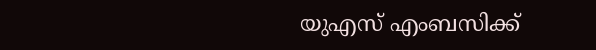യുഎസ് എംബസിക്ക്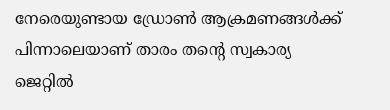നേരെയുണ്ടായ ഡ്രോൺ ആക്രമണങ്ങൾക്ക് പിന്നാലെയാണ് താരം തന്റെ സ്വകാര്യ ജെറ്റിൽ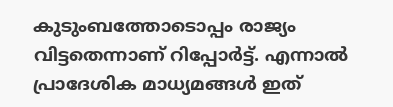കുടുംബത്തോടൊപ്പം രാജ്യം വിട്ടതെന്നാണ് റിപ്പോർട്ട്. എന്നാൽ പ്രാദേശിക മാധ്യമങ്ങൾ ഇത്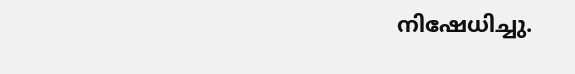നിഷേധിച്ചു.